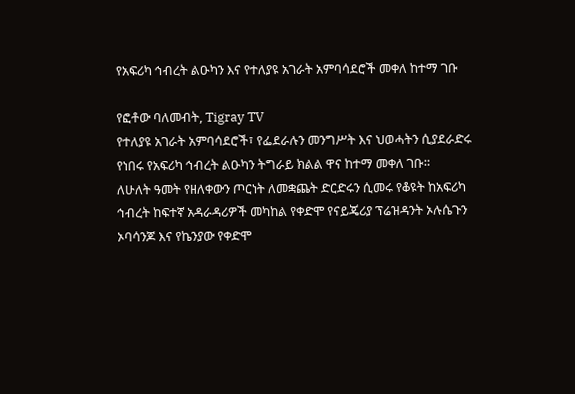የአፍሪካ ኅብረት ልዑካን እና የተለያዩ አገራት አምባሳደሮች መቀለ ከተማ ገቡ

የፎቶው ባለመብት, Tigray TV
የተለያዩ አገራት አምባሳደሮች፣ የፌደራሉን መንግሥት እና ህወሓትን ሲያደራድሩ የነበሩ የአፍሪካ ኅብረት ልዑካን ትግራይ ክልል ዋና ከተማ መቀለ ገቡ።
ለሁለት ዓመት የዘለቀውን ጦርነት ለመቋጨት ድርድሩን ሲመሩ የቆዩት ከአፍሪካ ኅብረት ከፍተኛ አዳራዳሪዎች መካከል የቀድሞ የናይጄሪያ ፕሬዝዳንት ኦሉሴጉን ኦባሳንጆ እና የኬንያው የቀድሞ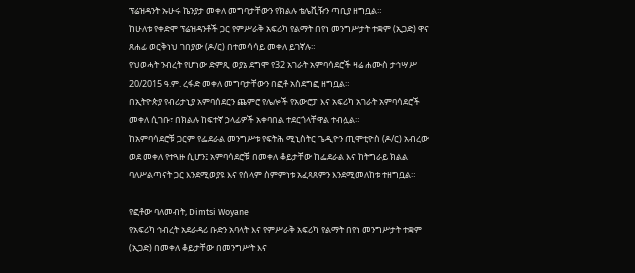ፕሬዝዳንት ኡሁሩ ኬንያታ መቀለ መግባታቸውን የክልሉ ቴሌቪዥን ጣቢያ ዘግቧል።
ከሁለቱ የቀድሞ ፕሬዝዳንቶች ጋር የምሥራቅ አፍሪካ የልማት በየነ መንግሥታት ተቋም (ኢጋድ) ዋና ጸሐፊ ወርቅነህ ገበያው (ዶ/ር) በተመሳሳይ መቀለ ይገኛሉ።
የህወሓት ንብረት የሆነው ድምጺ ወያኔ ደግሞ የ32 አገራት አምባሳደሮች ዛሬ ሐሙስ ታኅሣሥ 20/2015 ዓ.ም. ረፋድ መቀለ መግባታቸውን በፎቶ አስደግፎ ዘግቧል።
በኢትዮጵያ የብሪታኒያ አምባሰደርን ጨምሮ የሌሎች የአውሮፓ እና አፍሪካ አገራት አምባሳደሮች መቀለ ሲገቡ፣ በክልሉ ከፍተኛ ኃላፊዎች አቀባበል ተደርጎላቸዋል ተብሏል።
ከአምባሳደሮቹ ጋርም የፌደራል መንግሥቱ የፍትሕ ሚኒስትር ጌዲዮን ጢሞቲዮስ (ዶ/ር) አብረው ወደ መቀለ የተጓዙ ሲሆን፤ አምባሳደሮቹ በመቀለ ቆይታቸው ከፌደራል እና ከትግራይ ክልል ባለሥልጣናት ጋር እንደሚወያዩ እና የሰላም ስምምነቱ አፈጻጸምን እንደሚመለከቱ ተዘግቧል።

የፎቶው ባለመብት, Dimtsi Woyane
የአፍሪካ ኅብረት አደራዳሪ ቡድን አባላት እና የምሥራቅ አፍሪካ የልማት በየነ መንግሥታት ተቋም (ኢጋድ) በመቀለ ቆይታቸው በመንግሥት እና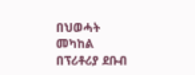በህወሓት መካከል በፕሪቶሪያ ደቡብ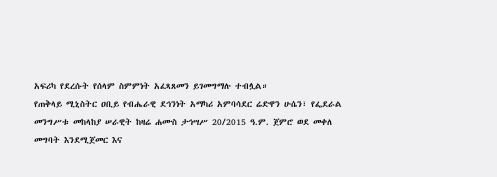አፍሪካ የደረሱት የሰላም ስምምነት አፈጻጸመን ይገመግማሉ ተብሏል።
የጠቅላይ ሚኒስትር ዐቢይ የብሔራዊ ደኅንነት አማካሪ አምባሳደር ሬድዋን ሁሴን፣ የፌደራል መንግሥቱ መከላከያ ሠራዊት ከዛሬ ሐሙስ ታኅሣሥ 20/2015 ዓ.ም. ጀምሮ ወደ መቀለ መግባት እንደሚጀመር እና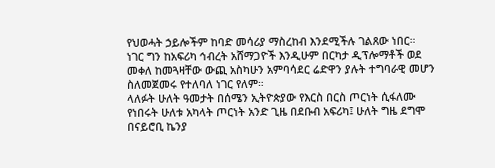የህወሓት ኃይሎችም ከባድ መሳሪያ ማስረከብ እንደሚችሉ ገልጸው ነበር።
ነገር ግን ከአፍሪካ ኅብረት አሸማጋዮች እንዲሁም በርካታ ዲፕሎማቶች ወደ መቀለ ከመጓዛቸው ውጪ አስካሁን አምባሳደር ሬድዋን ያሉት ተግባራዊ መሆን ስለመጀመሩ የተለባለ ነገር የለም።
ላለፉት ሁለት ዓመታት በሰሜን ኢትዮጵያው የእርስ በርስ ጦርነት ሲፋለሙ የነበሩት ሁለቱ አካላት ጦርነት አንድ ጊዜ በደቡብ አፍሪካ፤ ሁለት ግዜ ደግሞ በናይሮቢ ኬንያ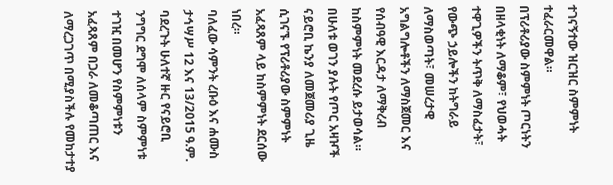ተገናኝተው ዝርዝር ስምምነት ተፈራርመዋል።
በፕሪቶሪያው ስምምነት ጦርነትን በዘላቂነት ለማቆም፣ የህወሓት ተዋጊዎችን ትጥቅ ለማስፈታት፣ የውጭ ኃይሎችን ከትግራይ ለማስወጣት፣ መሠረታዊ አግልግሎቶችን ለማስጀመር እና የሰብዓዊ እርዳታ ለማቅረብ ከስምምነት መደረሱ ይታወሳል።
በሁለቱ ወገን ያሉት የጦር አዛዦች ናይሮቢ ኬንያ ለመጀመሪያ ጊዜ ሲገናኙ የፕሪቶሪያው ስምምነት አፈጻጸም ላይ ከስምምነት ደርሰው ነበረ።
ባለፈው ሳምንት ረቡዕ እና ሐሙስ ታኅሣሥ 12 እና 13/2015 ዓ.ም. ባደረጉት ሁለተኛ ዙር የናይሮቢ ንግግር ደግሞ ለሰላም ስምምነቱ ተገዢ በመሆን የስምምነቱን አፈጻጸም በጋራ ለመቆጣጠር እና ለማረጋገጥ በሚያስችሉ የመከታተያ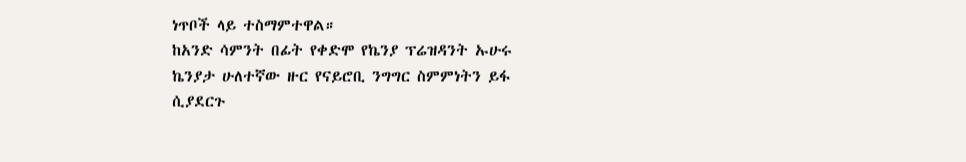ነጥቦች ላይ ተስማምተዋል።
ከአንድ ሳምንት በፊት የቀድሞ የኬንያ ፕሬዝዳንት ኡሁሩ ኬንያታ ሁለተኛው ዙር የናይሮቢ ንግግር ስምምነትን ይፋ ሲያደርጉ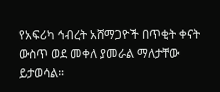የአፍሪካ ኅብረት አሸማጋዮች በጥቂት ቀናት ውስጥ ወደ መቀለ ያመራል ማለታቸው ይታወሳል።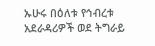ኡሁሩ በዕለቱ የኅብረቱ አደራዳሪዎች ወደ ትግራይ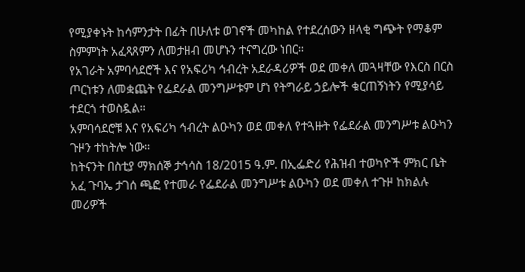የሚያቀኑት ከሳምንታት በፊት በሁለቱ ወገኖች መካከል የተደረሰውን ዘላቂ ግጭት የማቆም ስምምነት አፈጻጸምን ለመታዘብ መሆኑን ተናግረው ነበር።
የአገራት አምባሳደሮች እና የአፍሪካ ኅብረት አደራዳሪዎች ወደ መቀለ መጓዛቸው የእርስ በርስ ጦርነቱን ለመቋጨት የፌደራል መንግሥቱም ሆነ የትግራይ ኃይሎች ቁርጠኝነትን የሚያሳይ ተደርጎ ተወስዷል።
አምባሳደሮቹ እና የአፍሪካ ኅብረት ልዑካን ወደ መቀለ የተጓዙት የፌደራል መንግሥቱ ልዑካን ጉዞን ተከትሎ ነው።
ከትናንት በስቲያ ማክሰኞ ታኅሳስ 18/2015 ዓ.ም. በኢፌድሪ የሕዝብ ተወካዮች ምክር ቤት አፈ ጉባኤ ታገሰ ጫፎ የተመራ የፌደራል መንግሥቱ ልዑካን ወደ መቀለ ተጉዞ ከክልሉ መሪዎች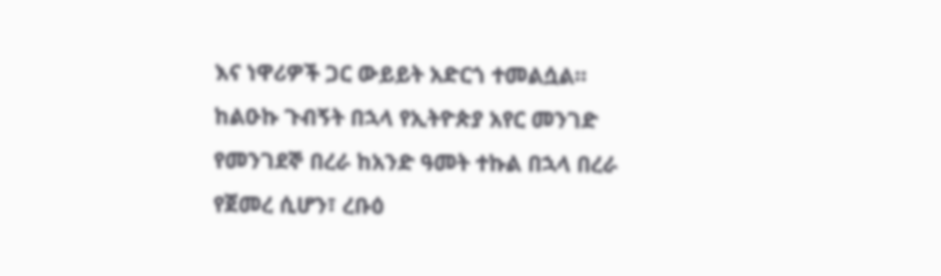እና ነዋሪዎች ጋር ውይይት አድርጎ ተመልሷል።
ከልዑኩ ጉብኝት በኋላ የኢትዮጵያ አየር መንገድ የመንገደኞ በረራ ከአንድ ዓመት ተኩል በኋላ በረራ የጀመረ ሲሆን፣ ረቡዕ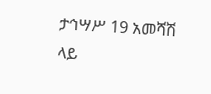ታኅሣሥ 19 አመሻሽ ላይ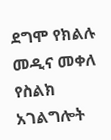ደግሞ የክልሉ መዲና መቀለ የስልክ አገልግሎት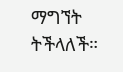ማግኘት ትችላለች።